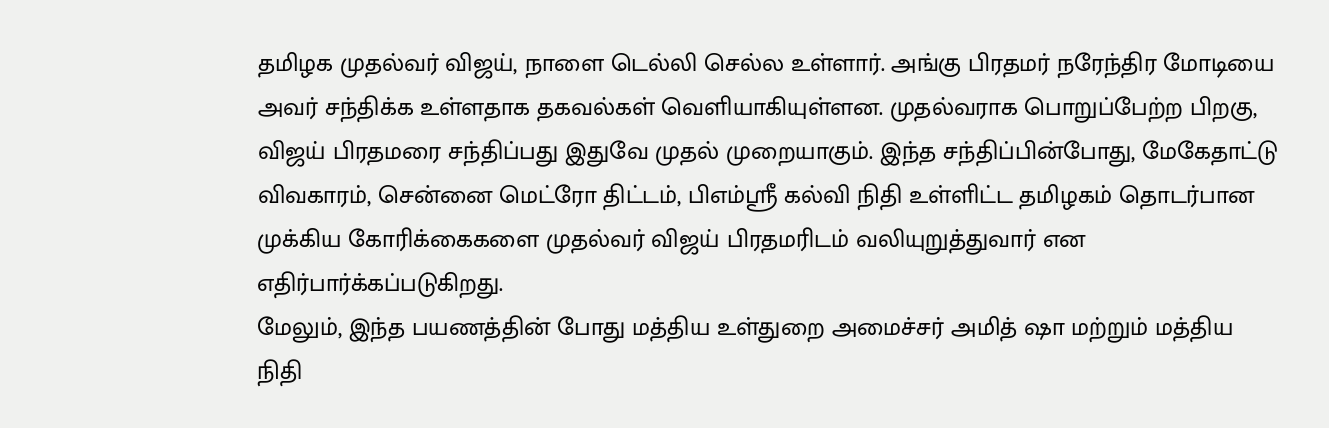தமிழக முதல்வர் விஜய், நாளை டெல்லி செல்ல உள்ளார். அங்கு பிரதமர் நரேந்திர மோடியை அவர் சந்திக்க உள்ளதாக தகவல்கள் வெளியாகியுள்ளன. முதல்வராக பொறுப்பேற்ற பிறகு, விஜய் பிரதமரை சந்திப்பது இதுவே முதல் முறையாகும். இந்த சந்திப்பின்போது, மேகேதாட்டு விவகாரம், சென்னை மெட்ரோ திட்டம், பிஎம்ஸ்ரீ கல்வி நிதி உள்ளிட்ட தமிழகம் தொடர்பான முக்கிய கோரிக்கைகளை முதல்வர் விஜய் பிரதமரிடம் வலியுறுத்துவார் என எதிர்பார்க்கப்படுகிறது.
மேலும், இந்த பயணத்தின் போது மத்திய உள்துறை அமைச்சர் அமித் ஷா மற்றும் மத்திய நிதி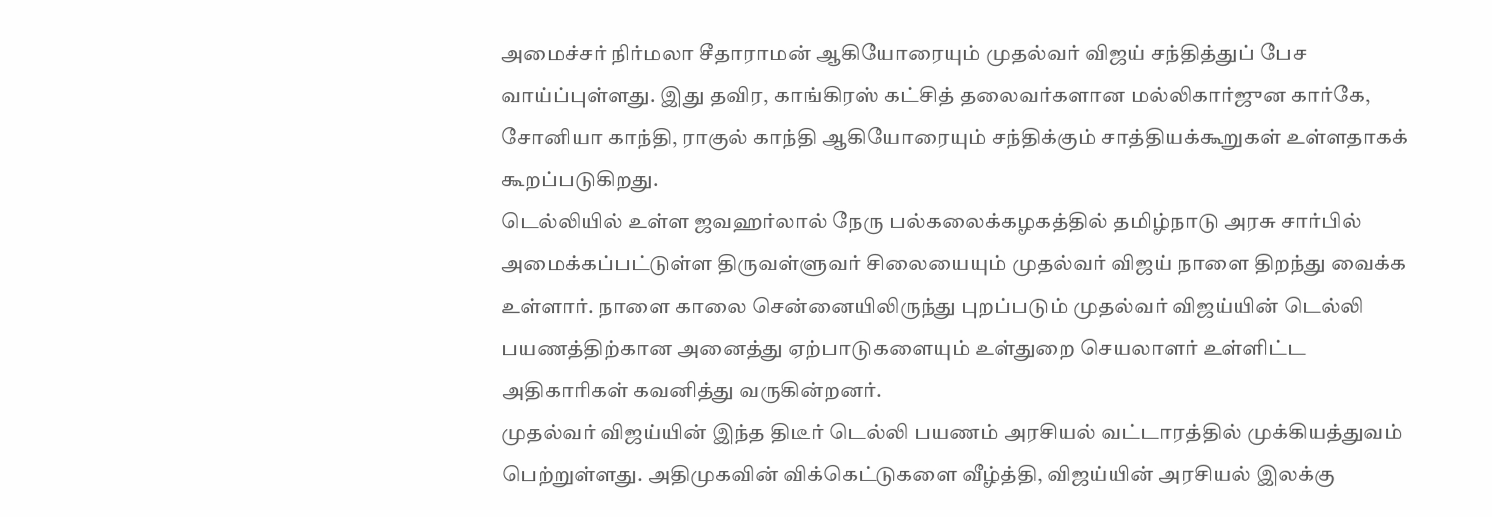அமைச்சர் நிர்மலா சீதாராமன் ஆகியோரையும் முதல்வர் விஜய் சந்தித்துப் பேச வாய்ப்புள்ளது. இது தவிர, காங்கிரஸ் கட்சித் தலைவர்களான மல்லிகார்ஜுன கார்கே, சோனியா காந்தி, ராகுல் காந்தி ஆகியோரையும் சந்திக்கும் சாத்தியக்கூறுகள் உள்ளதாகக் கூறப்படுகிறது.
டெல்லியில் உள்ள ஜவஹர்லால் நேரு பல்கலைக்கழகத்தில் தமிழ்நாடு அரசு சார்பில் அமைக்கப்பட்டுள்ள திருவள்ளுவர் சிலையையும் முதல்வர் விஜய் நாளை திறந்து வைக்க உள்ளார். நாளை காலை சென்னையிலிருந்து புறப்படும் முதல்வர் விஜய்யின் டெல்லி பயணத்திற்கான அனைத்து ஏற்பாடுகளையும் உள்துறை செயலாளர் உள்ளிட்ட அதிகாரிகள் கவனித்து வருகின்றனர்.
முதல்வர் விஜய்யின் இந்த திடீர் டெல்லி பயணம் அரசியல் வட்டாரத்தில் முக்கியத்துவம் பெற்றுள்ளது. அதிமுகவின் விக்கெட்டுகளை வீழ்த்தி, விஜய்யின் அரசியல் இலக்கு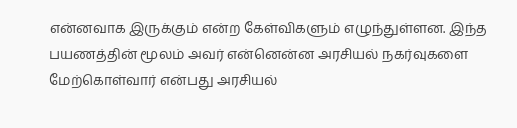என்னவாக இருக்கும் என்ற கேள்விகளும் எழுந்துள்ளன. இந்த பயணத்தின் மூலம் அவர் என்னென்ன அரசியல் நகர்வுகளை மேற்கொள்வார் என்பது அரசியல்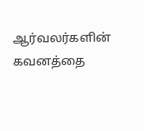ஆர்வலர்களின் கவனத்தை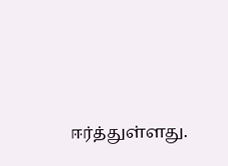ஈர்த்துள்ளது.